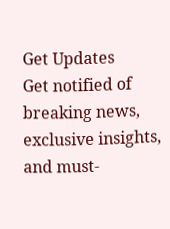Get Updates
Get notified of breaking news, exclusive insights, and must-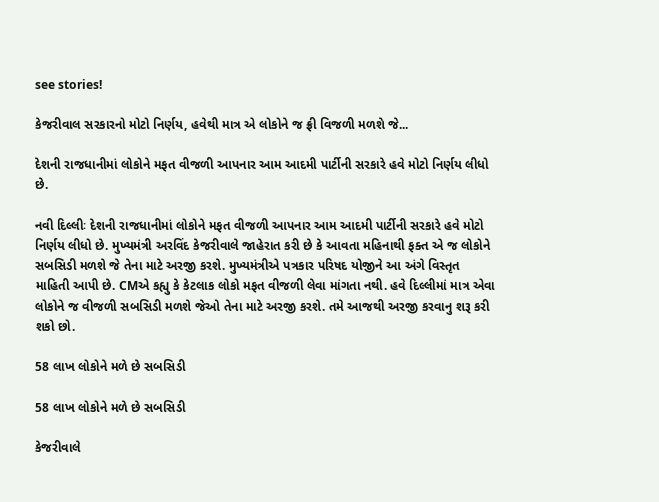see stories!

કેજરીવાલ સરકારનો મોટો નિર્ણય, હવેથી માત્ર એ લોકોને જ ફ્રી વિજળી મળશે જે...

દેશની રાજધાનીમાં લોકોને મફત વીજળી આપનાર આમ આદમી પાર્ટીની સરકારે હવે મોટો નિર્ણય લીધો છે.

નવી દિલ્લીઃ દેશની રાજધાનીમાં લોકોને મફત વીજળી આપનાર આમ આદમી પાર્ટીની સરકારે હવે મોટો નિર્ણય લીધો છે. મુખ્યમંત્રી અરવિંદ કેજરીવાલે જાહેરાત કરી છે કે આવતા મહિનાથી ફક્ત એ જ લોકોને સબસિડી મળશે જે તેના માટે અરજી કરશે. મુખ્યમંત્રીએ પત્રકાર પરિષદ યોજીને આ અંગે વિસ્તૃત માહિતી આપી છે. CMએ કહ્યુ કે કેટલાક લોકો મફત વીજળી લેવા માંગતા નથી. હવે દિલ્લીમાં માત્ર એવા લોકોને જ વીજળી સબસિડી મળશે જેઓ તેના માટે અરજી કરશે. તમે આજથી અરજી કરવાનુ શરૂ કરી શકો છો.

58 લાખ લોકોને મળે છે સબસિડી

58 લાખ લોકોને મળે છે સબસિડી

કેજરીવાલે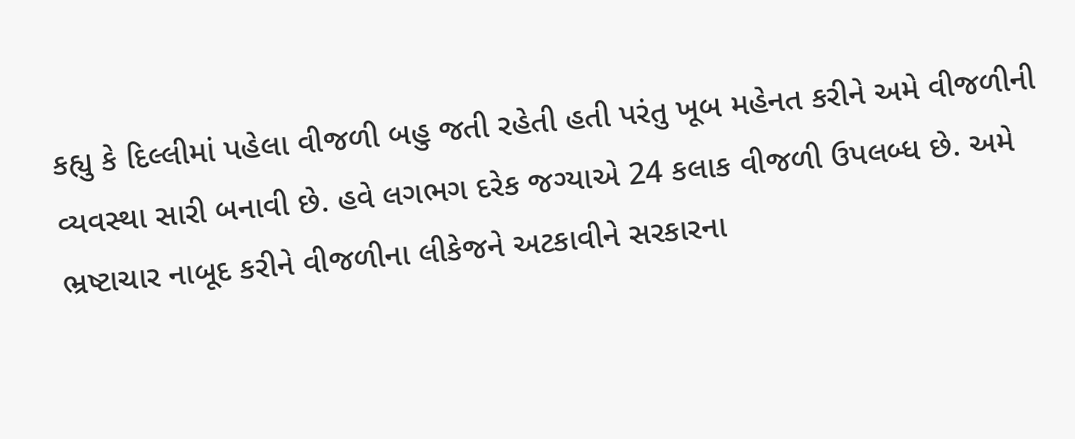કહ્યુ કે દિલ્લીમાં પહેલા વીજળી બહુ જતી રહેતી હતી પરંતુ ખૂબ મહેનત કરીને અમે વીજળીની વ્યવસ્થા સારી બનાવી છે. હવે લગભગ દરેક જગ્યાએ 24 કલાક વીજળી ઉપલબ્ધ છે. અમે ભ્રષ્ટાચાર નાબૂદ કરીને વીજળીના લીકેજને અટકાવીને સરકારના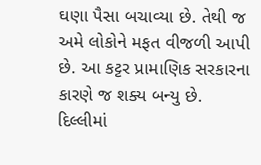ઘણા પૈસા બચાવ્યા છે. તેથી જ અમે લોકોને મફત વીજળી આપી છે. આ કટ્ટર પ્રામાણિક સરકારના કારણે જ શક્ય બન્યુ છે. દિલ્લીમાં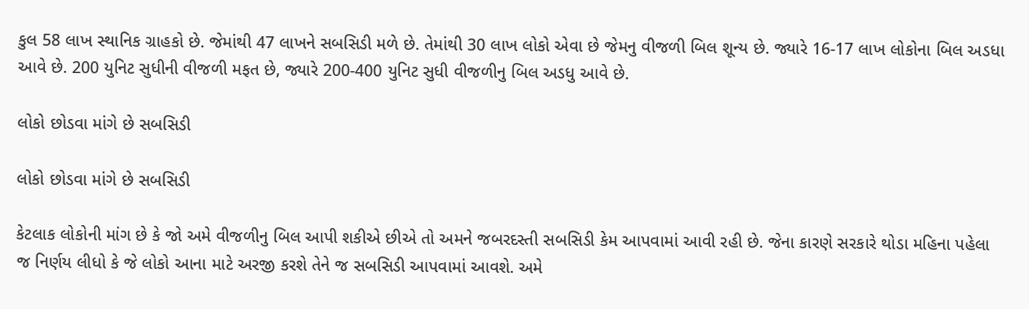કુલ 58 લાખ સ્થાનિક ગ્રાહકો છે. જેમાંથી 47 લાખને સબસિડી મળે છે. તેમાંથી 30 લાખ લોકો એવા છે જેમનુ વીજળી બિલ શૂન્ય છે. જ્યારે 16-17 લાખ લોકોના બિલ અડધા આવે છે. 200 યુનિટ સુધીની વીજળી મફત છે, જ્યારે 200-400 યુનિટ સુધી વીજળીનુ બિલ અડધુ આવે છે.

લોકો છોડવા માંગે છે સબસિડી

લોકો છોડવા માંગે છે સબસિડી

કેટલાક લોકોની માંગ છે કે જો અમે વીજળીનુ બિલ આપી શકીએ છીએ તો અમને જબરદસ્તી સબસિડી કેમ આપવામાં આવી રહી છે. જેના કારણે સરકારે થોડા મહિના પહેલા જ નિર્ણય લીધો કે જે લોકો આના માટે અરજી કરશે તેને જ સબસિડી આપવામાં આવશે. અમે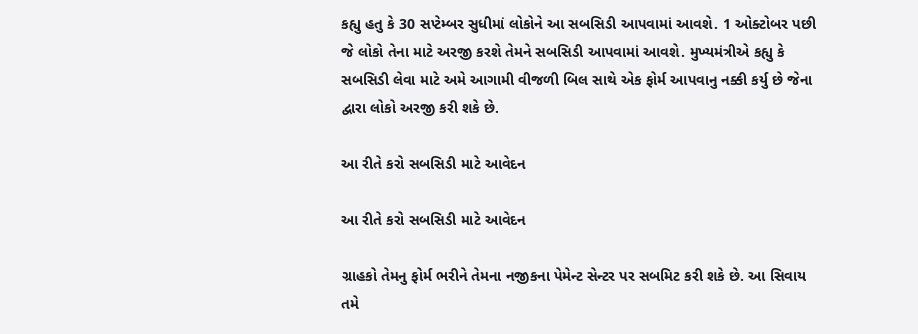કહ્યુ હતુ કે 30 સપ્ટેમ્બર સુધીમાં લોકોને આ સબસિડી આપવામાં આવશે. 1 ઓક્ટોબર પછી જે લોકો તેના માટે અરજી કરશે તેમને સબસિડી આપવામાં આવશે. મુખ્યમંત્રીએ કહ્યુ કે સબસિડી લેવા માટે અમે આગામી વીજળી બિલ સાથે એક ફોર્મ આપવાનુ નક્કી કર્યુ છે જેના દ્વારા લોકો અરજી કરી શકે છે.

આ રીતે કરો સબસિડી માટે આવેદન

આ રીતે કરો સબસિડી માટે આવેદન

ગ્રાહકો તેમનુ ફોર્મ ભરીને તેમના નજીકના પેમેન્ટ સેન્ટર પર સબમિટ કરી શકે છે. આ સિવાય તમે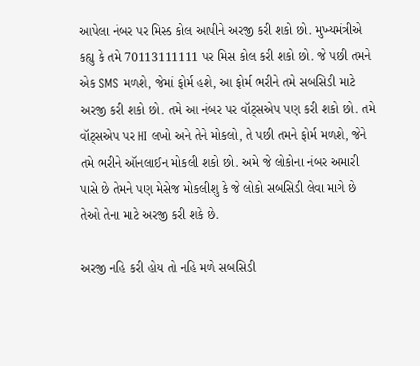આપેલા નંબર પર મિસ્ડ કોલ આપીને અરજી કરી શકો છો. મુખ્યમંત્રીએ કહ્યુ કે તમે 70113111111 પર મિસ કોલ કરી શકો છો. જે પછી તમને એક SMS મળશે, જેમાં ફોર્મ હશે, આ ફોર્મ ભરીને તમે સબસિડી માટે અરજી કરી શકો છો. તમે આ નંબર પર વૉટ્સએપ પણ કરી શકો છો. તમે વૉટ્સએપ પર HI લખો અને તેને મોકલો, તે પછી તમને ફોર્મ મળશે, જેને તમે ભરીને ઑનલાઈન મોકલી શકો છો. અમે જે લોકોના નંબર અમારી પાસે છે તેમને પણ મેસેજ મોકલીશુ કે જે લોકો સબસિડી લેવા માગે છે તેઓ તેના માટે અરજી કરી શકે છે.

અરજી નહિ કરી હોય તો નહિ મળે સબસિડી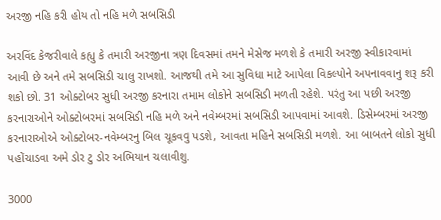અરજી નહિ કરી હોય તો નહિ મળે સબસિડી

અરવિંદ કેજરીવાલે કહ્યુ કે તમારી અરજીના ત્રણ દિવસમાં તમને મેસેજ મળશે કે તમારી અરજી સ્વીકારવામાં આવી છે અને તમે સબસિડી ચાલુ રાખશો. આજથી તમે આ સુવિધા માટે આપેલા વિકલ્પોને અપનાવવાનુ શરૂ કરી શકો છો. 31 ઓક્ટોબર સુધી અરજી કરનારા તમામ લોકોને સબસિડી મળતી રહેશે. પરંતુ આ પછી અરજી કરનારાઓને ઓક્ટોબરમાં સબસિડી નહિ મળે અને નવેમ્બરમાં સબસિડી આપવામાં આવશે. ડિસેમ્બરમાં અરજી કરનારાઓએ ઓક્ટોબર-નવેમ્બરનુ બિલ ચૂકવવુ પડશે, આવતા મહિને સબસિડી મળશે. આ બાબતને લોકો સુધી પહોંચાડવા અમે ડોર ટુ ડોર અભિયાન ચલાવીશુ.

3000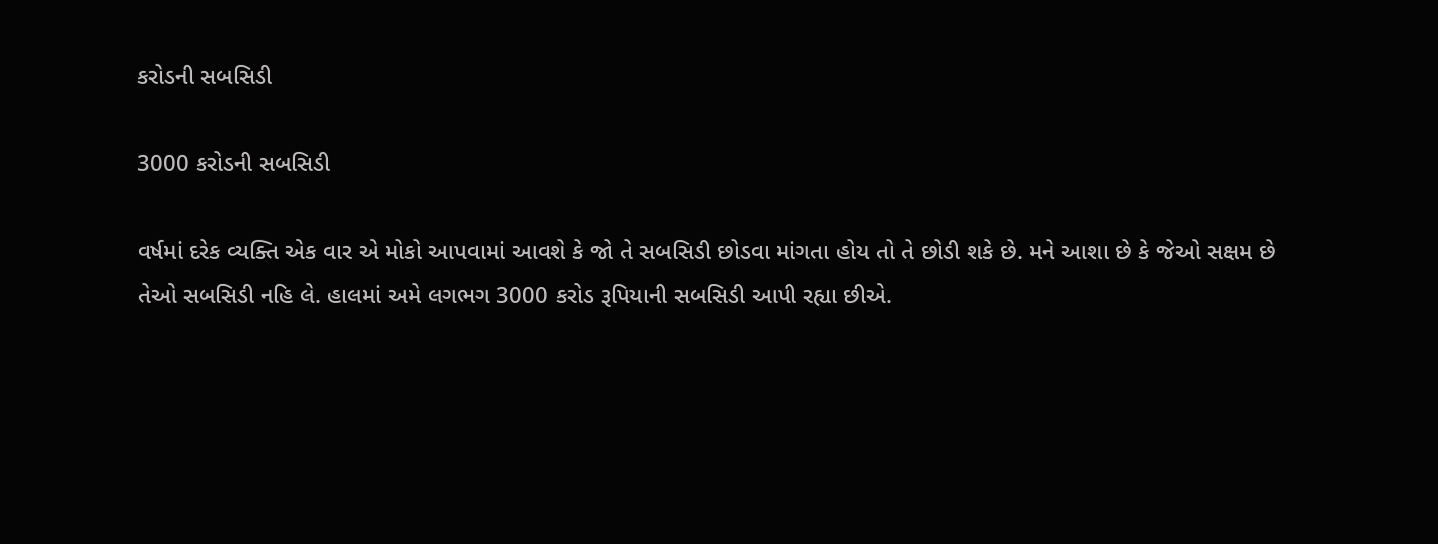કરોડની સબસિડી

3000 કરોડની સબસિડી

વર્ષમાં દરેક વ્યક્તિ એક વાર એ મોકો આપવામાં આવશે કે જો તે સબસિડી છોડવા માંગતા હોય તો તે છોડી શકે છે. મને આશા છે કે જેઓ સક્ષમ છે તેઓ સબસિડી નહિ લે. હાલમાં અમે લગભગ 3000 કરોડ રૂપિયાની સબસિડી આપી રહ્યા છીએ.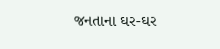જનતાના ઘર-ઘર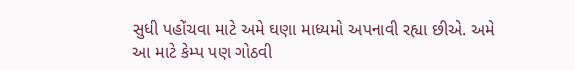સુધી પહોંચવા માટે અમે ઘણા માધ્યમો અપનાવી રહ્યા છીએ. અમે આ માટે કેમ્પ પણ ગોઠવી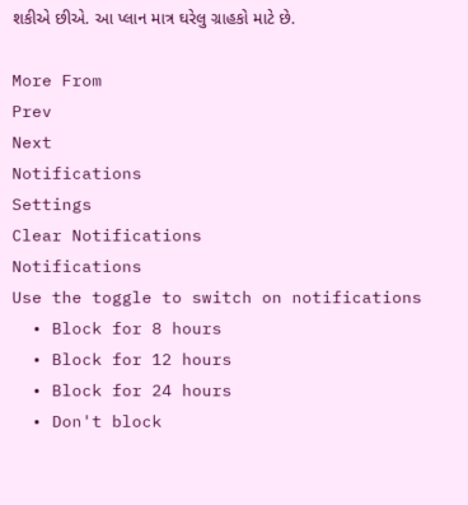શકીએ છીએ. આ પ્લાન માત્ર ઘરેલુ ગ્રાહકો માટે છે.

More From
Prev
Next
Notifications
Settings
Clear Notifications
Notifications
Use the toggle to switch on notifications
  • Block for 8 hours
  • Block for 12 hours
  • Block for 24 hours
  • Don't block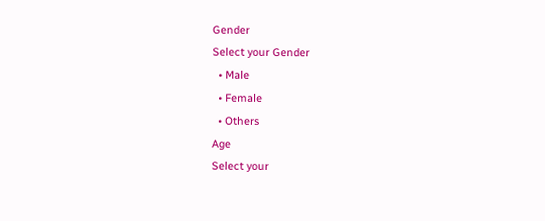Gender
Select your Gender
  • Male
  • Female
  • Others
Age
Select your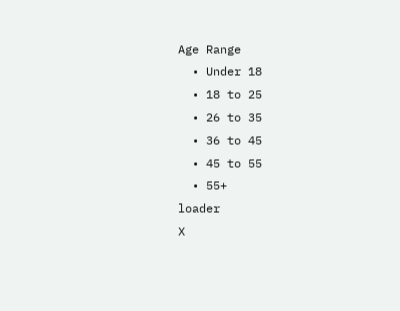Age Range
  • Under 18
  • 18 to 25
  • 26 to 35
  • 36 to 45
  • 45 to 55
  • 55+
loader
X